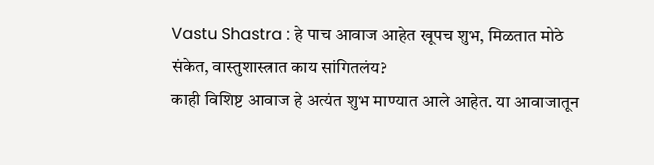Vastu Shastra : हे पाच आवाज आहेत खूपच शुभ, मिळतात मोठे संकेत, वास्तुशास्त्रात काय सांगितलंय?
काही विशिष्ट आवाज हे अत्यंत शुभ माण्यात आले आहेत. या आवाजातून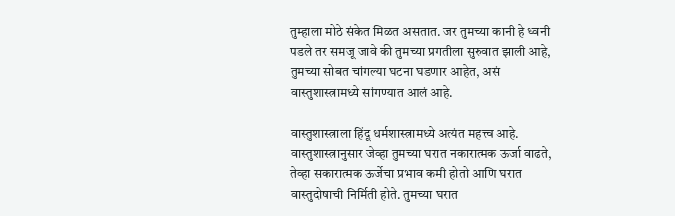तुम्हाला मोठे संकेत मिळत असतात. जर तुमच्या कानी हे ध्वनी पडले तर समजू जावे की तुमच्या प्रगतीला सुरुवात झाली आहे, तुमच्या सोबत चांगल्या घटना घडणार आहेत, असं वास्तुशास्त्रामध्ये सांगण्यात आलं आहे.

वास्तुशास्त्राला हिंदू धर्मशास्त्रामध्ये अत्यंत महत्त्व आहे. वास्तुशास्त्रानुसार जेव्हा तुमच्या घरात नकारात्मक ऊर्जा वाढते, तेव्हा सकारात्मक ऊर्जेचा प्रभाव कमी होतो आणि घरात वास्तुदोषाची निर्मिती होते. तुमच्या घरात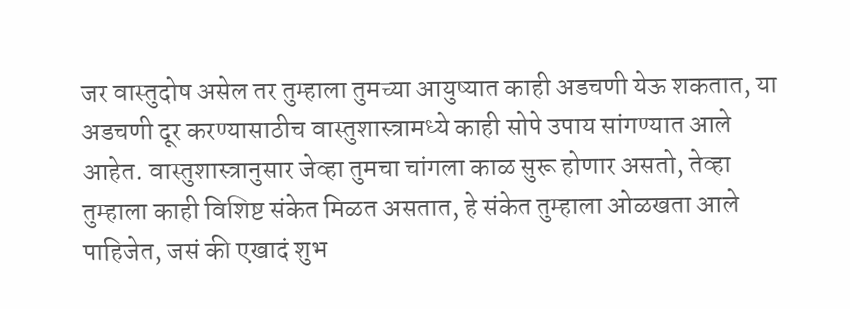जर वास्तुदोष असेल तर तुम्हाला तुमच्या आयुष्यात काही अडचणी येऊ शकतात, या अडचणी दूर करण्यासाठीच वास्तुशास्त्रामध्ये काही सोपे उपाय सांगण्यात आले आहेत. वास्तुशास्त्रानुसार जेव्हा तुमचा चांगला काळ सुरू होणार असतो, तेव्हा तुम्हाला काही विशिष्ट संकेत मिळत असतात, हे संकेत तुम्हाला ओळखता आले पाहिजेत, जसं की एखादं शुभ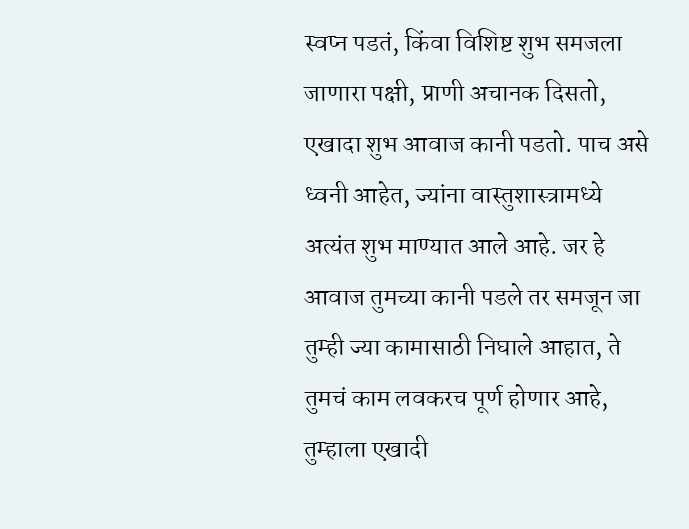स्वप्न पडतं, किंवा विशिष्ट शुभ समजला जाणारा पक्षी, प्राणी अचानक दिसतो, एखादा शुभ आवाज कानी पडतो. पाच असे ध्वनी आहेत, ज्यांना वास्तुशास्त्रामध्ये अत्यंत शुभ माण्यात आले आहे. जर हे आवाज तुमच्या कानी पडले तर समजून जा तुम्ही ज्या कामासाठी निघाले आहात, ते तुमचं काम लवकरच पूर्ण होणार आहे, तुम्हाला एखादी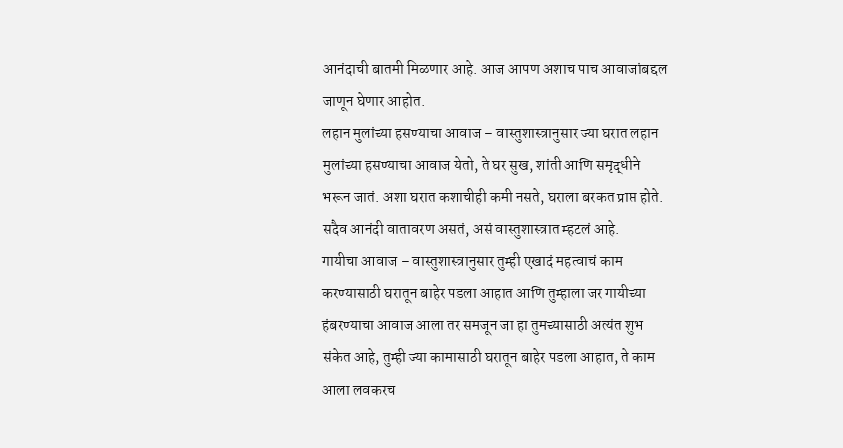आनंदाची बातमी मिळणार आहे. आज आपण अशाच पाच आवाजांबद्दल जाणून घेणार आहोत.
लहान मुलांच्या हसण्याचा आवाज – वास्तुशास्त्रानुसार ज्या घरात लहान मुलांच्या हसण्याचा आवाज येतो, ते घर सुख, शांती आणि समृद्धीने भरून जातं. अशा घरात कशाचीही कमी नसते, घराला बरकत प्राप्त होते. सदैव आनंदी वातावरण असतं, असं वास्तुशास्त्रात म्हटलं आहे.
गायीचा आवाज – वास्तुशास्त्रानुसार तुम्ही एखादं महत्वाचं काम करण्यासाठी घरातून बाहेर पडला आहात आणि तुम्हाला जर गायीच्या हंबरण्याचा आवाज आला तर समजून जा हा तुमच्यासाठी अत्यंत शुभ संकेत आहे, तुम्ही ज्या कामासाठी घरातून बाहेर पडला आहात, ते काम आला लवकरच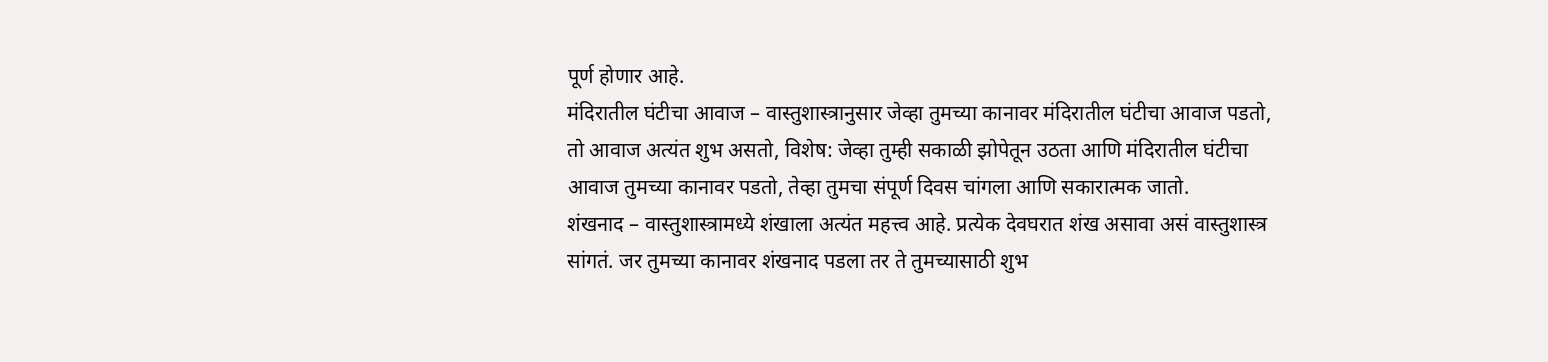पूर्ण होणार आहे.
मंदिरातील घंटीचा आवाज – वास्तुशास्त्रानुसार जेव्हा तुमच्या कानावर मंदिरातील घंटीचा आवाज पडतो, तो आवाज अत्यंत शुभ असतो, विशेष: जेव्हा तुम्ही सकाळी झोपेतून उठता आणि मंदिरातील घंटीचा आवाज तुमच्या कानावर पडतो, तेव्हा तुमचा संपूर्ण दिवस चांगला आणि सकारात्मक जातो.
शंखनाद – वास्तुशास्त्रामध्ये शंखाला अत्यंत महत्त्व आहे. प्रत्येक देवघरात शंख असावा असं वास्तुशास्त्र सांगतं. जर तुमच्या कानावर शंखनाद पडला तर ते तुमच्यासाठी शुभ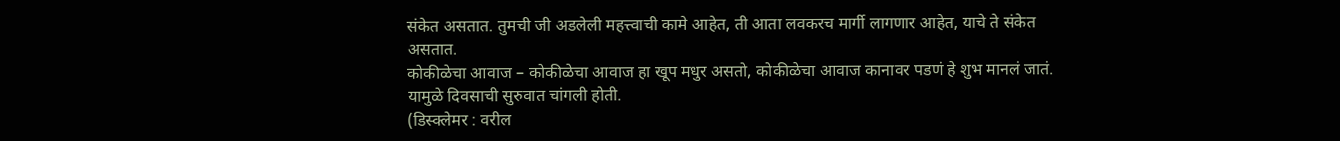संकेत असतात. तुमची जी अडलेली महत्त्वाची कामे आहेत, ती आता लवकरच मार्गी लागणार आहेत, याचे ते संकेत असतात.
कोकीळेचा आवाज – कोकीळेचा आवाज हा खूप मधुर असतो, कोकीळेचा आवाज कानावर पडणं हे शुभ मानलं जातं. यामुळे दिवसाची सुरुवात चांगली होती.
(डिस्क्लेमर : वरील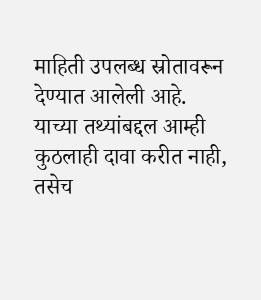माहिती उपलब्ध स्रोतावरून देण्यात आलेली आहे. याच्या तथ्यांबद्दल आम्ही कुठलाही दावा करीत नाही, तसेच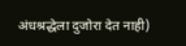अंधश्रद्धेला दुजोरा देत नाही)